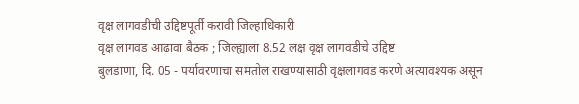वृक्ष लागवडीची उद्दिष्टपूर्ती करावी जिल्हाधिकारी
वृक्ष लागवड आढावा बैठक ; जिल्ह्याला 8.52 लक्ष वृक्ष लागवडीचे उद्दिष्ट
बुलडाणा, दि. 05 - पर्यावरणाचा समतोल राखण्यासाठी वृक्षलागवड करणे अत्यावश्यक असून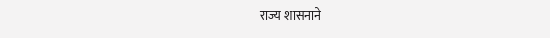राज्य शासनाने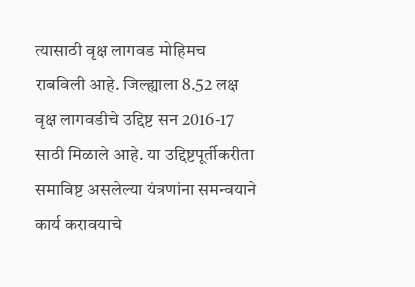त्यासाठी वृक्ष लागवड मोहिमच राबविली आहे. जिल्ह्याला 8.52 लक्ष वृक्ष लागवडीचे उद्दिष्ट सन 2016-17 साठी मिळाले आहे. या उद्दिष्टपूर्तीकरीता समाविष्ट असलेल्या यंत्रणांना समन्वयाने कार्य करावयाचे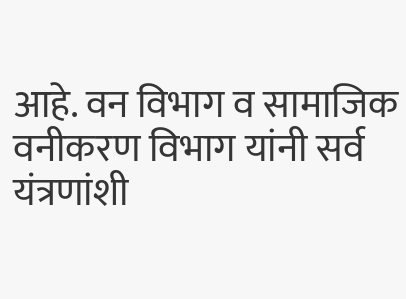आहे. वन विभाग व सामाजिक वनीकरण विभाग यांनी सर्व यंत्रणांशी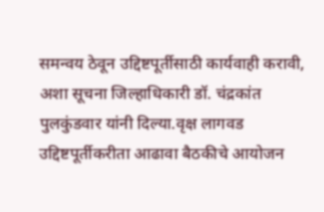समन्वय ठेवून उद्दिष्टपूर्तीसाठी कार्यवाही करावी, अशा सूचना जिल्हाधिकारी डॉ. चंद्रकांत पुलकुंडवार यांनी दिल्या.वृक्ष लागवड उद्दिष्टपूर्तीकरीता आढावा बैठकीचे आयोजन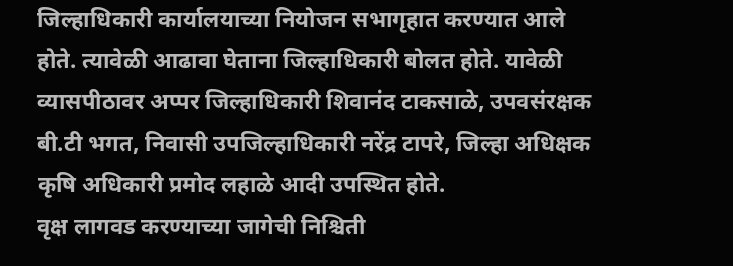जिल्हाधिकारी कार्यालयाच्या नियोजन सभागृहात करण्यात आले होते. त्यावेळी आढावा घेताना जिल्हाधिकारी बोलत होते. यावेळी व्यासपीठावर अप्पर जिल्हाधिकारी शिवानंद टाकसाळे, उपवसंरक्षक बी.टी भगत, निवासी उपजिल्हाधिकारी नरेंद्र टापरे, जिल्हा अधिक्षक कृषि अधिकारी प्रमोद लहाळे आदी उपस्थित होते.
वृक्ष लागवड करण्याच्या जागेची निश्चिती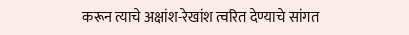करून त्याचे अक्षांश-रेखांश त्वरित देण्याचे सांगत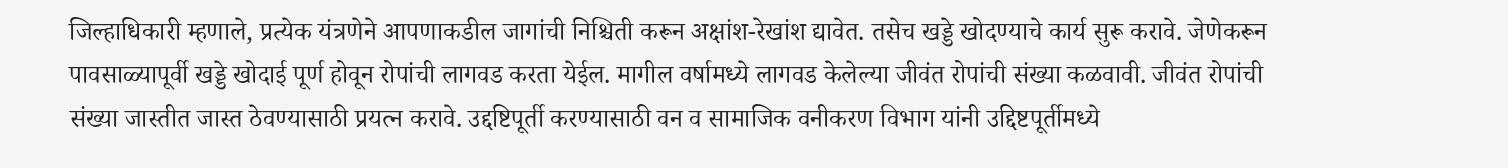जिल्हाधिकारी म्हणाले, प्रत्येक यंत्रणेने आपणाकडील जागांची निश्चिती करून अक्षांश-रेखांश द्यावेत. तसेच खड्डे खोदण्याचे कार्य सुरू करावे. जेणेकरून पावसाळ्यापूर्वी खड्डे खोदाई पूर्ण होवून रोपांची लागवड करता येईल. मागील वर्षामध्ये लागवड केलेल्या जीवंत रोपांची संख्या कळवावी. जीवंत रोपांची संख्या जास्तीत जास्त ठेवण्यासाठी प्रयत्न करावे. उद्दष्टिपूर्ती करण्यासाठी वन व सामाजिक वनीकरण विभाग यांनी उद्दिष्टपूर्तीमध्ये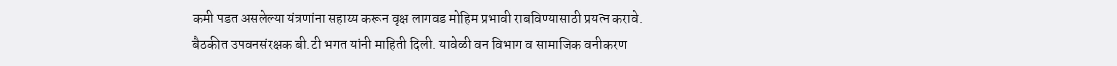कमी पडत असलेल्या यंत्रणांना सहाय्य करून वृक्ष लागवड मोहिम प्रभावी राबविण्यासाठी प्रयत्न करावे.
बैठकीत उपवनसंरक्षक बी.टी भगत यांनी माहिती दिली. यावेळी वन विभाग व सामाजिक वनीकरण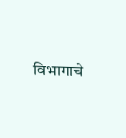विभागाचे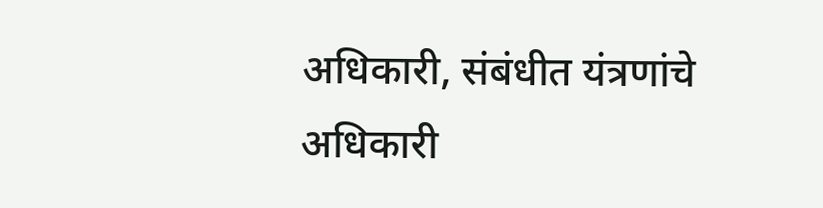अधिकारी, संबंधीत यंत्रणांचे अधिकारी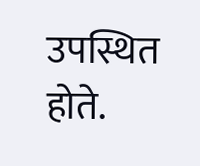उपस्थित होते.